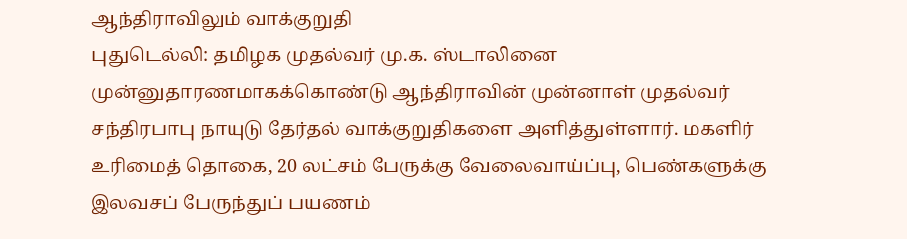ஆந்திராவிலும் வாக்குறுதி
புதுடெல்லி: தமிழக முதல்வர் மு.க. ஸ்டாலினை முன்னுதாரணமாகக்கொண்டு ஆந்திராவின் முன்னாள் முதல்வர் சந்திரபாபு நாயுடு தேர்தல் வாக்குறுதிகளை அளித்துள்ளார். மகளிர் உரிமைத் தொகை, 20 லட்சம் பேருக்கு வேலைவாய்ப்பு, பெண்களுக்கு இலவசப் பேருந்துப் பயணம்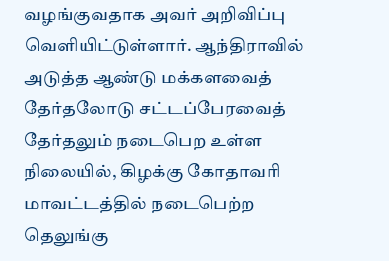வழங்குவதாக அவர் அறிவிப்பு வெளியிட்டுள்ளார். ஆந்திராவில் அடுத்த ஆண்டு மக்களவைத் தேர்தலோடு சட்டப்பேரவைத் தேர்தலும் நடைபெற உள்ள நிலையில், கிழக்கு கோதாவரி மாவட்டத்தில் நடைபெற்ற தெலுங்கு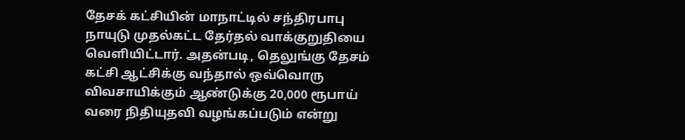தேசக் கட்சியின் மாநாட்டில் சந்திரபாபு நாயுடு முதல்கட்ட தேர்தல் வாக்குறுதியை வெளியிட்டார். அதன்படி, தெலுங்கு தேசம் கட்சி ஆட்சிக்கு வந்தால் ஒவ்வொரு விவசாயிக்கும் ஆண்டுக்கு 20,000 ரூபாய் வரை நிதியுதவி வழங்கப்படும் என்று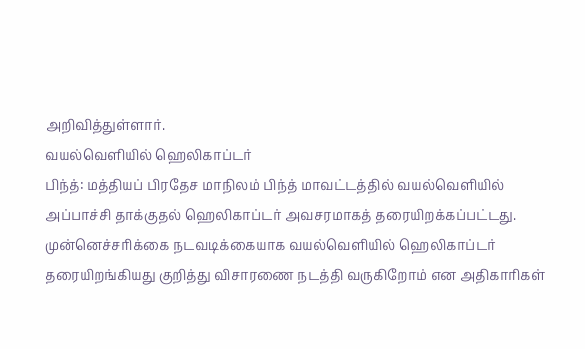அறிவித்துள்ளார்.
வயல்வெளியில் ஹெலிகாப்டர்
பிந்த்: மத்தியப் பிரதேச மாநிலம் பிந்த் மாவட்டத்தில் வயல்வெளியில் அப்பாச்சி தாக்குதல் ஹெலிகாப்டர் அவசரமாகத் தரையிறக்கப்பட்டது. முன்னெச்சரிக்கை நடவடிக்கையாக வயல்வெளியில் ஹெலிகாப்டர் தரையிறங்கியது குறித்து விசாரணை நடத்தி வருகிறோம் என அதிகாரிகள்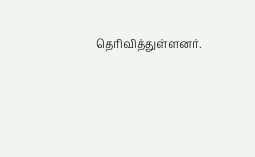தெரிவித்துள்ளனர்.